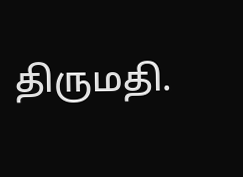திருமதி.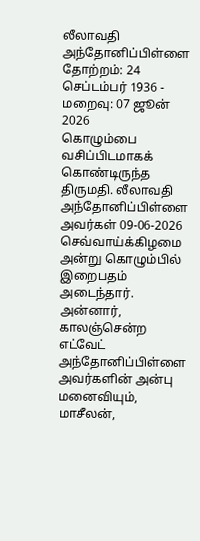லீலாவதி அந்தோனிப்பிள்ளை
தோற்றம்: 24 செப்டம்பர் 1936 - மறைவு: 07 ஜூன் 2026
கொழும்பை வசிப்பிடமாகக் கொண்டிருந்த திருமதி. லீலாவதி அந்தோனிப்பிள்ளை அவர்கள் 09-06-2026 செவ்வாய்க்கிழமை அன்று கொழும்பில் இறைபதம் அடைந்தார்.
அன்னார், காலஞ்சென்ற எட்வேட் அந்தோனிப்பிள்ளை அவர்களின் அன்பு மனைவியும்,
மாசீலன்,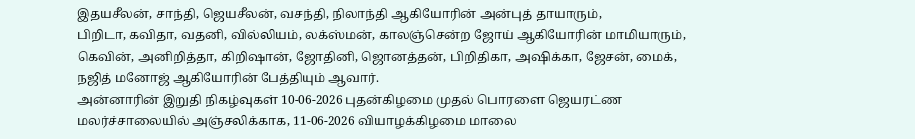இதயசீலன், சாந்தி, ஜெயசீலன், வசந்தி, நிலாந்தி ஆகியோரின் அன்புத் தாயாரும்,
பிறிடா, கவிதா, வதனி, வில்லியம், லக்ஸ்மன், காலஞ்சென்ற ஜோய் ஆகியோரின் மாமியாரும்,
கெவின், அனிறித்தா, கிறிஷான், ஜோதினி, ஜொனத்தன், பிறிதிகா, அஷிக்கா, ஜேசன், மைக், நஜித் மனோஜ் ஆகியோரின் பேத்தியும் ஆவார்.
அன்னாரின் இறுதி நிகழ்வுகள் 10-06-2026 புதன்கிழமை முதல் பொரளை ஜெயரட்ண மலர்ச்சாலையில் அஞ்சலிக்காக, 11-06-2026 வியாழக்கிழமை மாலை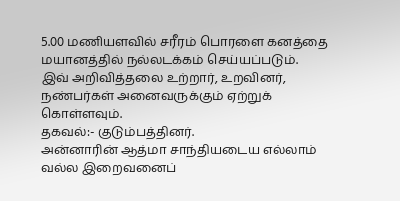5.00 மணியளவில் சரீரம் பொரளை கனத்தை மயானத்தில் நல்லடக்கம் செய்யப்படும்.
இவ் அறிவித்தலை உற்றார், உறவினர், நண்பர்கள் அனைவருக்கும் ஏற்றுக் கொள்ளவும்.
தகவல்:- குடும்பத்தினர்.
அன்னாரின் ஆத்மா சாந்தியடைய எல்லாம் வல்ல இறைவனைப்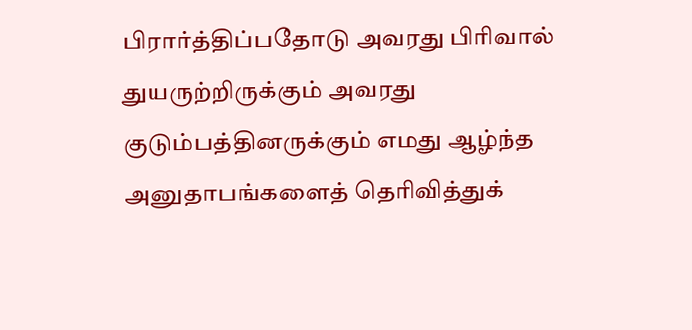பிரார்த்திப்பதோடு அவரது பிரிவால் துயருற்றிருக்கும் அவரது குடும்பத்தினருக்கும் எமது ஆழ்ந்த அனுதாபங்களைத் தெரிவித்துக்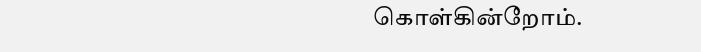கொள்கின்றோம்.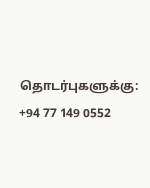தொடர்புகளுக்கு:
+94 77 149 0552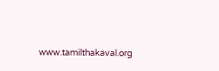www.tamilthakaval.org